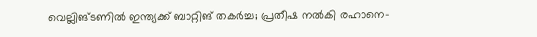വെല്ലിങ്ടണില്‍ ഇന്ത്യക്ക് ബാറ്റിങ് തകര്‍ച്ച; പ്രതീഷ നല്‍കി രഹാനെ-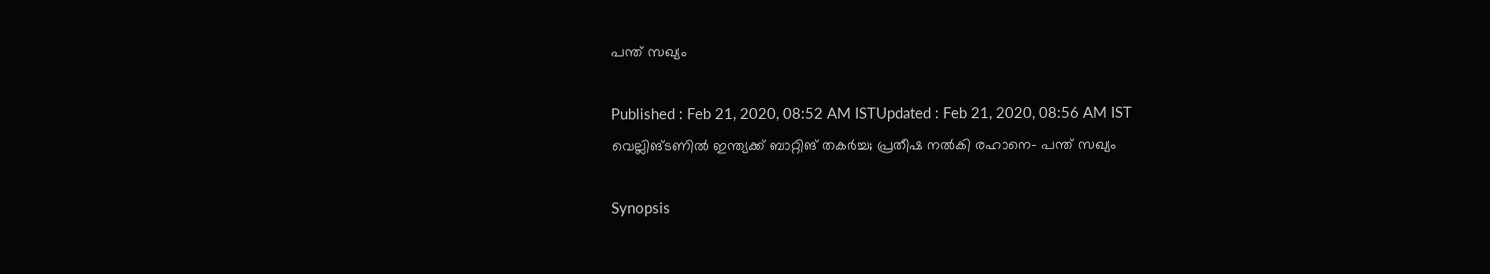പന്ത് സഖ്യം

Published : Feb 21, 2020, 08:52 AM ISTUpdated : Feb 21, 2020, 08:56 AM IST
വെല്ലിങ്ടണില്‍ ഇന്ത്യക്ക് ബാറ്റിങ് തകര്‍ച്ച; പ്രതീഷ നല്‍കി രഹാനെ- പന്ത് സഖ്യം

Synopsis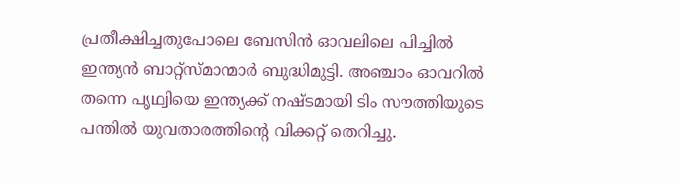പ്രതീക്ഷിച്ചതുപോലെ ബേസിന്‍ ഓവലിലെ പിച്ചില്‍ ഇന്ത്യന്‍ ബാറ്റ്‌സ്മാന്മാര്‍ ബുദ്ധിമുട്ടി. അഞ്ചാം ഓവറില്‍ തന്നെ പൃഥ്വിയെ ഇന്ത്യക്ക് നഷ്ടമായി ടിം സൗത്തിയുടെ പന്തില്‍ യുവതാരത്തിന്റെ വിക്കറ്റ് തെറിച്ചു.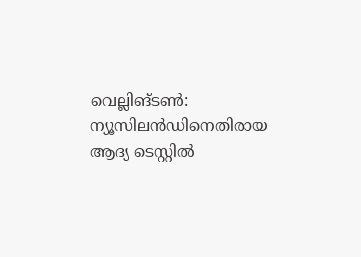വെല്ലിങ്ടണ്‍: ന്യൂസിലന്‍ഡിനെതിരായ ആദ്യ ടെസ്റ്റില്‍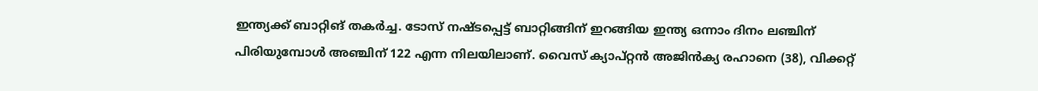ഇന്ത്യക്ക് ബാറ്റിങ് തകര്‍ച്ച. ടോസ് നഷ്ടപ്പെട്ട് ബാറ്റിങ്ങിന് ഇറങ്ങിയ ഇന്ത്യ ഒന്നാം ദിനം ലഞ്ചിന് പിരിയുമ്പോള്‍ അഞ്ചിന് 122 എന്ന നിലയിലാണ്. വൈസ് ക്യാപ്റ്റന്‍ അജിന്‍ക്യ രഹാനെ (38), വിക്കറ്റ്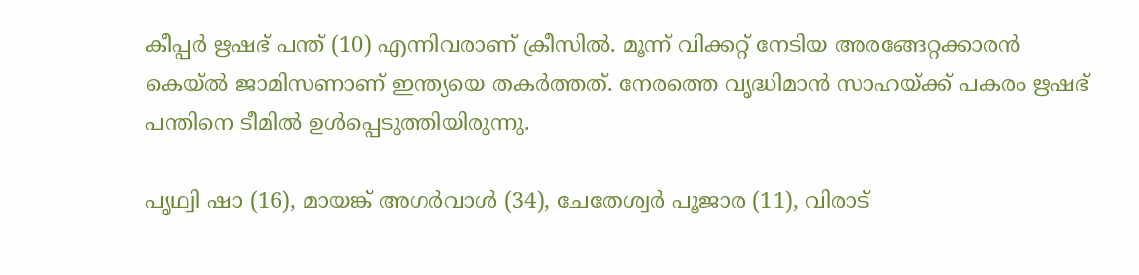കീപ്പര്‍ ഋഷഭ് പന്ത് (10) എന്നിവരാണ് ക്രീസില്‍. മൂന്ന് വിക്കറ്റ് നേടിയ അരങ്ങേറ്റക്കാരന്‍ കെയ്ല്‍ ജാമിസണാണ് ഇന്ത്യയെ തകര്‍ത്തത്. നേരത്തെ വൃദ്ധിമാന്‍ സാഹയ്ക്ക് പകരം ഋഷഭ് പന്തിനെ ടീമില്‍ ഉള്‍പ്പെടുത്തിയിരുന്നു.

പൃഥ്വി ഷാ (16), മായങ്ക് അഗര്‍വാള്‍ (34), ചേതേശ്വര്‍ പൂജാര (11), വിരാട്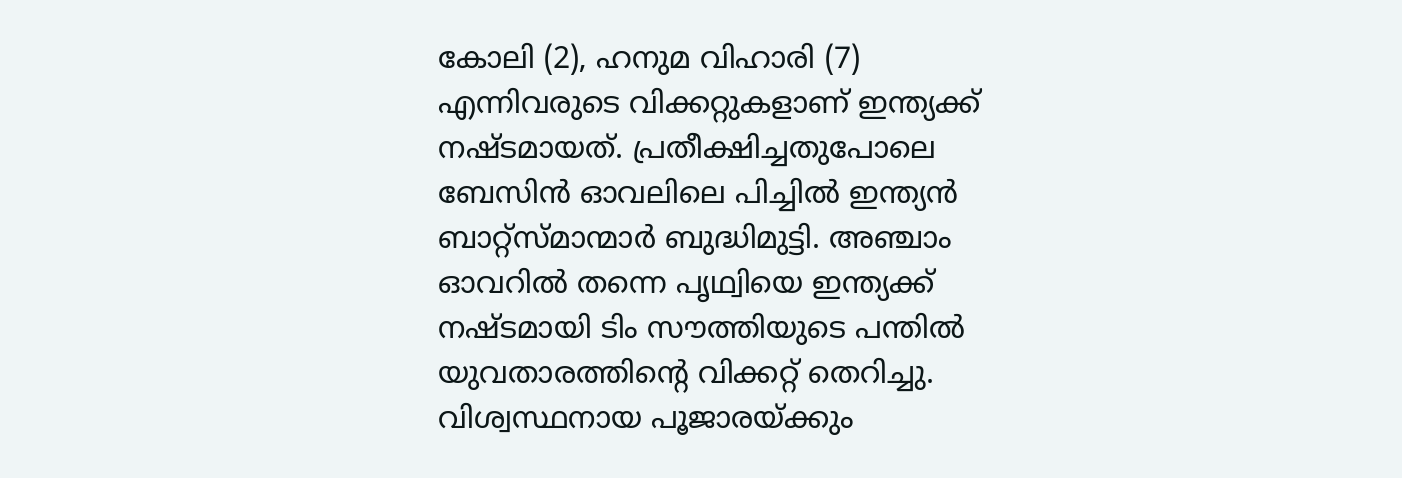കോലി (2), ഹനുമ വിഹാരി (7) എന്നിവരുടെ വിക്കറ്റുകളാണ് ഇന്ത്യക്ക് നഷ്ടമായത്. പ്രതീക്ഷിച്ചതുപോലെ ബേസിന്‍ ഓവലിലെ പിച്ചില്‍ ഇന്ത്യന്‍ ബാറ്റ്‌സ്മാന്മാര്‍ ബുദ്ധിമുട്ടി. അഞ്ചാം ഓവറില്‍ തന്നെ പൃഥ്വിയെ ഇന്ത്യക്ക് നഷ്ടമായി ടിം സൗത്തിയുടെ പന്തില്‍ യുവതാരത്തിന്റെ വിക്കറ്റ് തെറിച്ചു. വിശ്വസ്ഥനായ പൂജാരയ്ക്കും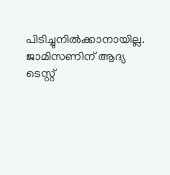പിടിച്ചുനില്‍ക്കാനായില്ല. ജാമിസണിന് ആദ്യ ടെസ്റ്റ്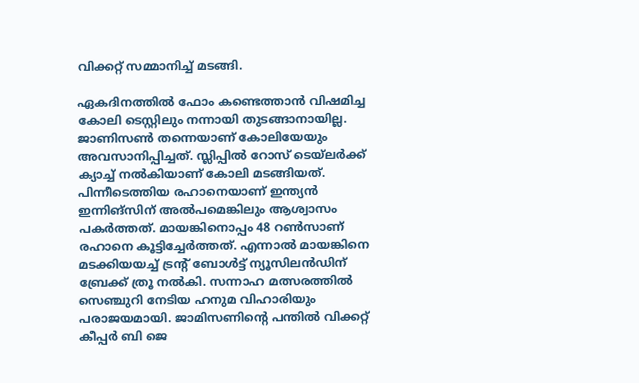വിക്കറ്റ് സമ്മാനിച്ച് മടങ്ങി.

ഏകദിനത്തില്‍ ഫോം കണ്ടെത്താന്‍ വിഷമിച്ച കോലി ടെസ്റ്റിലും നന്നായി തുടങ്ങാനായില്ല. ജാണിസണ്‍ തന്നെയാണ് കോലിയേയും അവസാനിപ്പിച്ചത്. സ്ലിപ്പില്‍ റോസ് ടെയ്‌ലര്‍ക്ക് ക്യാച്ച് നല്‍കിയാണ് കോലി മടങ്ങിയത്. പിന്നീടെത്തിയ രഹാനെയാണ് ഇന്ത്യന്‍ ഇന്നിങ്‌സിന് അല്‍പമെങ്കിലും ആശ്വാസം പകര്‍ത്തത്. മായങ്കിനൊപ്പം 48 റണ്‍സാണ് രഹാനെ കൂട്ടിച്ചേര്‍ത്തത്. എന്നാല്‍ മായങ്കിനെ മടക്കിയയച്ച് ട്രന്റ് ബോള്‍ട്ട് ന്യൂസിലന്‍ഡിന് ബ്രേക്ക് ത്രൂ നല്‍കി. സന്നാഹ മത്സരത്തില്‍ സെഞ്ചുറി നേടിയ ഹനുമ വിഹാരിയും പരാജയമായി. ജാമിസണിന്റെ പന്തില്‍ വിക്കറ്റ് കീപ്പര്‍ ബി ജെ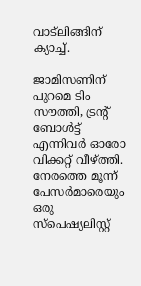വാട്‌ലിങ്ങിന് ക്യാച്ച്.

ജാമിസണിന് പുറമെ ടിം സൗത്തി, ട്രന്റ് ബോള്‍ട്ട് എന്നിവര്‍ ഓരോ വിക്കറ്റ് വീഴ്ത്തി. നേരത്തെ മൂന്ന് പേസര്‍മാരെയും ഒരു സ്‌പെഷ്യലിസ്റ്റ്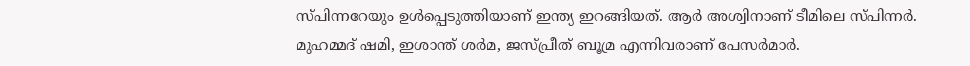സ്പിന്നറേയും ഉള്‍പ്പെടുത്തിയാണ് ഇന്ത്യ ഇറങ്ങിയത്. ആര്‍ അശ്വിനാണ് ടീമിലെ സ്പിന്നര്‍. മുഹമ്മദ് ഷമി, ഇശാന്ത് ശര്‍മ, ജസ്പ്രീത് ബൂമ്ര എന്നിവരാണ് പേസര്‍മാര്‍.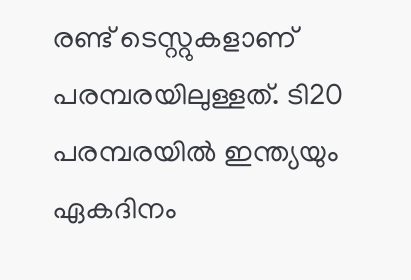രണ്ട് ടെസ്റ്റുകളാണ് പരമ്പരയിലുള്ളത്. ടി20 പരമ്പരയില്‍ ഇന്ത്യയും ഏകദിനം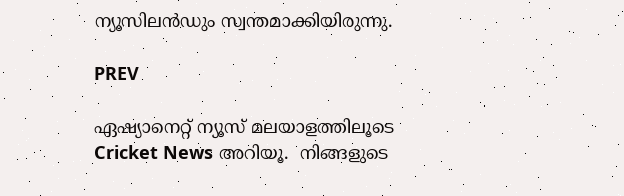ന്യൂസിലന്‍ഡും സ്വന്തമാക്കിയിരുന്നു.

PREV

ഏഷ്യാനെറ്റ് ന്യൂസ് മലയാളത്തിലൂടെ  Cricket News അറിയൂ.  നിങ്ങളുടെ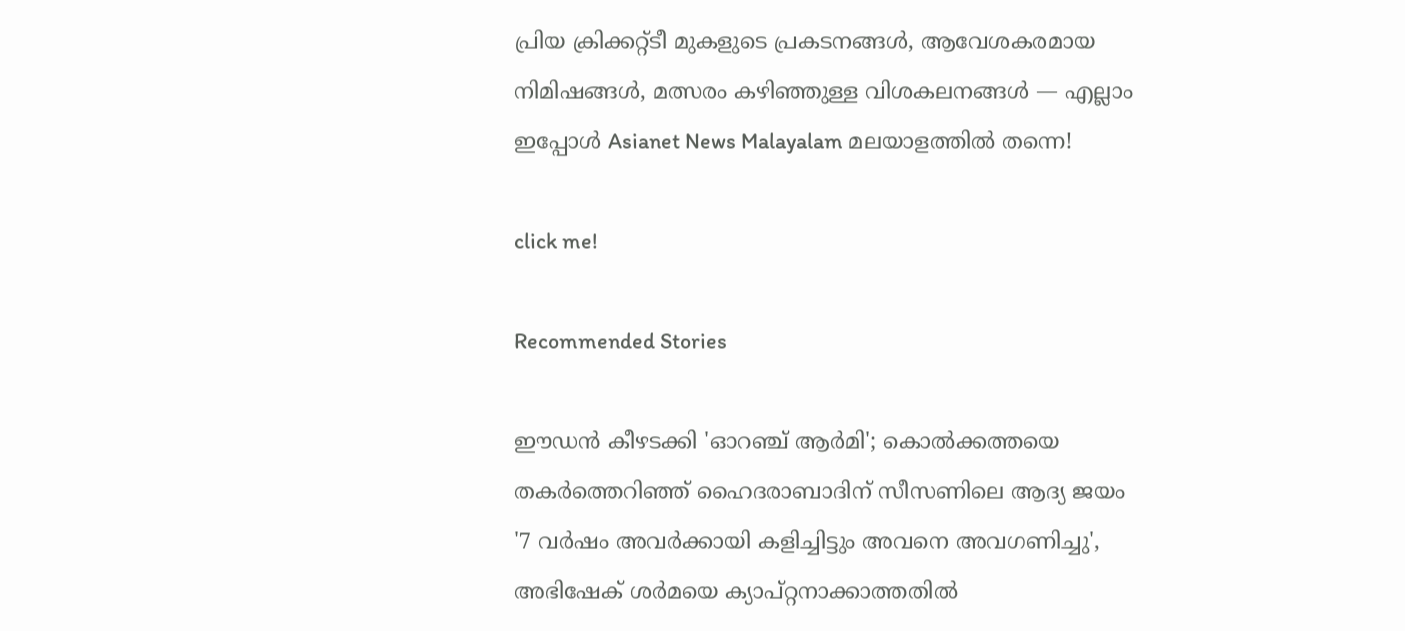പ്രിയ ക്രിക്കറ്റ്ടീ മുകളുടെ പ്രകടനങ്ങൾ, ആവേശകരമായ നിമിഷങ്ങൾ, മത്സരം കഴിഞ്ഞുള്ള വിശകലനങ്ങൾ — എല്ലാം ഇപ്പോൾ Asianet News Malayalam മലയാളത്തിൽ തന്നെ!

click me!

Recommended Stories

ഈഡൻ കീഴടക്കി 'ഓറഞ്ച് ആർമി'; കൊൽക്കത്തയെ തകർത്തെറിഞ്ഞ് ഹൈദരാബാദിന് സീസണിലെ ആദ്യ ജയം
'7 വർഷം അവര്‍ക്കായി കളിച്ചിട്ടും അവനെ അവഗണിച്ചു', അഭിഷേക് ശർമയെ ക്യാപ്റ്റനാക്കാത്തതിൽ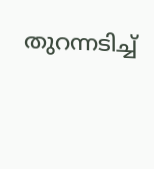തുറന്നടിച്ച്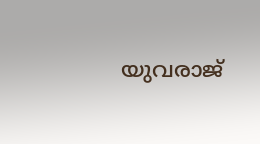യുവരാജ്